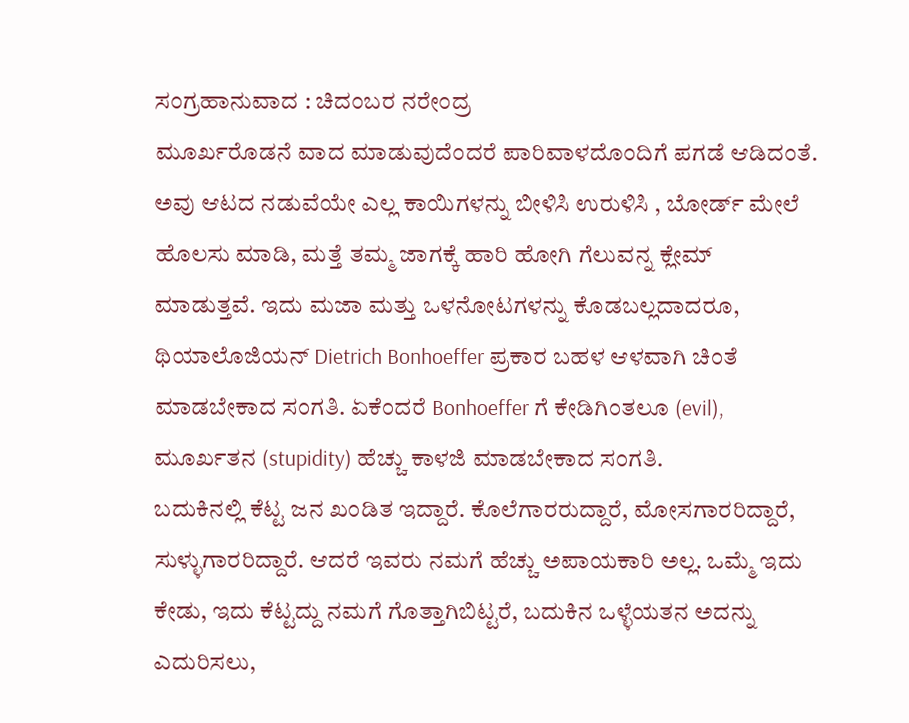ಸಂಗ್ರಹಾನುವಾದ : ಚಿದಂಬರ ನರೇಂದ್ರ
ಮೂರ್ಖರೊಡನೆ ವಾದ ಮಾಡುವುದೆಂದರೆ ಪಾರಿವಾಳದೊಂದಿಗೆ ಪಗಡೆ ಆಡಿದಂತೆ. ಅವು ಆಟದ ನಡುವೆಯೇ ಎಲ್ಲ ಕಾಯಿಗಳನ್ನು ಬೀಳಿಸಿ ಉರುಳಿಸಿ , ಬೋರ್ಡ್ ಮೇಲೆ ಹೊಲಸು ಮಾಡಿ, ಮತ್ತೆ ತಮ್ಮ ಜಾಗಕ್ಕೆ ಹಾರಿ ಹೋಗಿ ಗೆಲುವನ್ನ ಕ್ಲೇಮ್ ಮಾಡುತ್ತವೆ. ಇದು ಮಜಾ ಮತ್ತು ಒಳನೋಟಗಳನ್ನು ಕೊಡಬಲ್ಲದಾದರೂ, ಥಿಯಾಲೊಜಿಯನ್ Dietrich Bonhoeffer ಪ್ರಕಾರ ಬಹಳ ಆಳವಾಗಿ ಚಿಂತೆ ಮಾಡಬೇಕಾದ ಸಂಗತಿ. ಏಕೆಂದರೆ Bonhoeffer ಗೆ ಕೇಡಿಗಿಂತಲೂ (evil), ಮೂರ್ಖತನ (stupidity) ಹೆಚ್ಚು ಕಾಳಜಿ ಮಾಡಬೇಕಾದ ಸಂಗತಿ.
ಬದುಕಿನಲ್ಲಿ ಕೆಟ್ಟ ಜನ ಖಂಡಿತ ಇದ್ದಾರೆ. ಕೊಲೆಗಾರರುದ್ದಾರೆ, ಮೋಸಗಾರರಿದ್ದಾರೆ, ಸುಳ್ಳುಗಾರರಿದ್ದಾರೆ. ಆದರೆ ಇವರು ನಮಗೆ ಹೆಚ್ಚು ಅಪಾಯಕಾರಿ ಅಲ್ಲ. ಒಮ್ಮೆ ಇದು ಕೇಡು, ಇದು ಕೆಟ್ಟದ್ದು ನಮಗೆ ಗೊತ್ತಾಗಿಬಿಟ್ಟರೆ, ಬದುಕಿನ ಒಳ್ಳೆಯತನ ಅದನ್ನು ಎದುರಿಸಲು,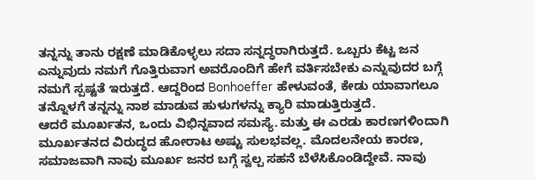ತನ್ನನ್ನು ತಾನು ರಕ್ಷಣೆ ಮಾಡಿಕೊಳ್ಳಲು ಸದಾ ಸನ್ನದ್ಧರಾಗಿರುತ್ತದೆ. ಒಬ್ಬರು ಕೆಟ್ಟ ಜನ ಎನ್ನುವುದು ನಮಗೆ ಗೊತ್ತಿರುವಾಗ ಅವರೊಂದಿಗೆ ಹೇಗೆ ವರ್ತಿಸಬೇಕು ಎನ್ನುವುದರ ಬಗ್ಗೆ ನಮಗೆ ಸ್ಪಷ್ಟತೆ ಇರುತ್ತದೆ. ಆದ್ದರಿಂದ Bonhoeffer ಹೇಳುವಂತೆ, ಕೇಡು ಯಾವಾಗಲೂ ತನ್ನೊಳಗೆ ತನ್ನನ್ನು ನಾಶ ಮಾಡುವ ಹುಳುಗಳನ್ನು ಕ್ಯಾರಿ ಮಾಡುತ್ತಿರುತ್ತದೆ.
ಆದರೆ ಮೂರ್ಖತನ, ಒಂದು ವಿಭಿನ್ನವಾದ ಸಮಸ್ಯೆ. ಮತ್ತು ಈ ಎರಡು ಕಾರಣಗಳಿಂದಾಗಿ ಮೂರ್ಖತನದ ವಿರುದ್ಧದ ಹೋರಾಟ ಅಷ್ಟು ಸುಲಭವಲ್ಲ. ಮೊದಲನೇಯ ಕಾರಣ, ಸಮಾಜವಾಗಿ ನಾವು ಮೂರ್ಖ ಜನರ ಬಗ್ಗೆ ಸ್ವಲ್ಪ ಸಹನೆ ಬೆಳೆಸಿಕೊಂಡಿದ್ದೇವೆ. ನಾವು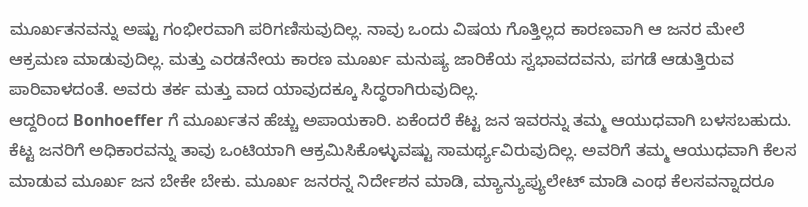ಮೂರ್ಖತನವನ್ನು ಅಷ್ಟು ಗಂಭೀರವಾಗಿ ಪರಿಗಣಿಸುವುದಿಲ್ಲ. ನಾವು ಒಂದು ವಿಷಯ ಗೊತ್ತಿಲ್ಲದ ಕಾರಣವಾಗಿ ಆ ಜನರ ಮೇಲೆ ಆಕ್ರಮಣ ಮಾಡುವುದಿಲ್ಲ. ಮತ್ತು ಎರಡನೇಯ ಕಾರಣ ಮೂರ್ಖ ಮನುಷ್ಯ ಜಾರಿಕೆಯ ಸ್ವಭಾವದವನು, ಪಗಡೆ ಆಡುತ್ತಿರುವ ಪಾರಿವಾಳದಂತೆ. ಅವರು ತರ್ಕ ಮತ್ತು ವಾದ ಯಾವುದಕ್ಕೂ ಸಿದ್ಧರಾಗಿರುವುದಿಲ್ಲ.
ಆದ್ದರಿಂದ Bonhoeffer ಗೆ ಮೂರ್ಖತನ ಹೆಚ್ಚು ಅಪಾಯಕಾರಿ. ಏಕೆಂದರೆ ಕೆಟ್ಟ ಜನ ಇವರನ್ನು ತಮ್ಮ ಆಯುಧವಾಗಿ ಬಳಸಬಹುದು. ಕೆಟ್ಟ ಜನರಿಗೆ ಅಧಿಕಾರವನ್ನು ತಾವು ಒಂಟಿಯಾಗಿ ಆಕ್ರಮಿಸಿಕೊಳ್ಳುವಷ್ಟು ಸಾಮರ್ಥ್ಯವಿರುವುದಿಲ್ಲ. ಅವರಿಗೆ ತಮ್ಮ ಆಯುಧವಾಗಿ ಕೆಲಸ ಮಾಡುವ ಮೂರ್ಖ ಜನ ಬೇಕೇ ಬೇಕು. ಮೂರ್ಖ ಜನರನ್ನ ನಿರ್ದೇಶನ ಮಾಡಿ, ಮ್ಯಾನ್ಯುಪ್ಯುಲೇಟ್ ಮಾಡಿ ಎಂಥ ಕೆಲಸವನ್ನಾದರೂ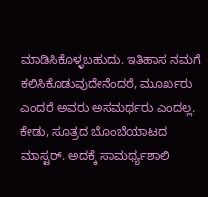ಮಾಡಿಸಿಕೊಳ್ಳಬಹುದು. ಇತಿಹಾಸ ನಮಗೆ ಕಲಿಸಿಕೊಡುವುದೇನೆಂದರೆ, ಮೂರ್ಖರು ಎಂದರೆ ಅವರು ಅಸಮರ್ಥರು ಎಂದಲ್ಲ.
ಕೇಡು, ಸೂತ್ರದ ಬೊಂಬೆಯಾಟದ ಮಾಸ್ಟರ್. ಅದಕ್ಕೆ ಸಾಮರ್ಥ್ಯಶಾಲಿ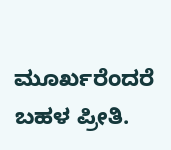ಮೂರ್ಖರೆಂದರೆ ಬಹಳ ಪ್ರೀತಿ.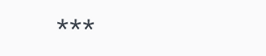***